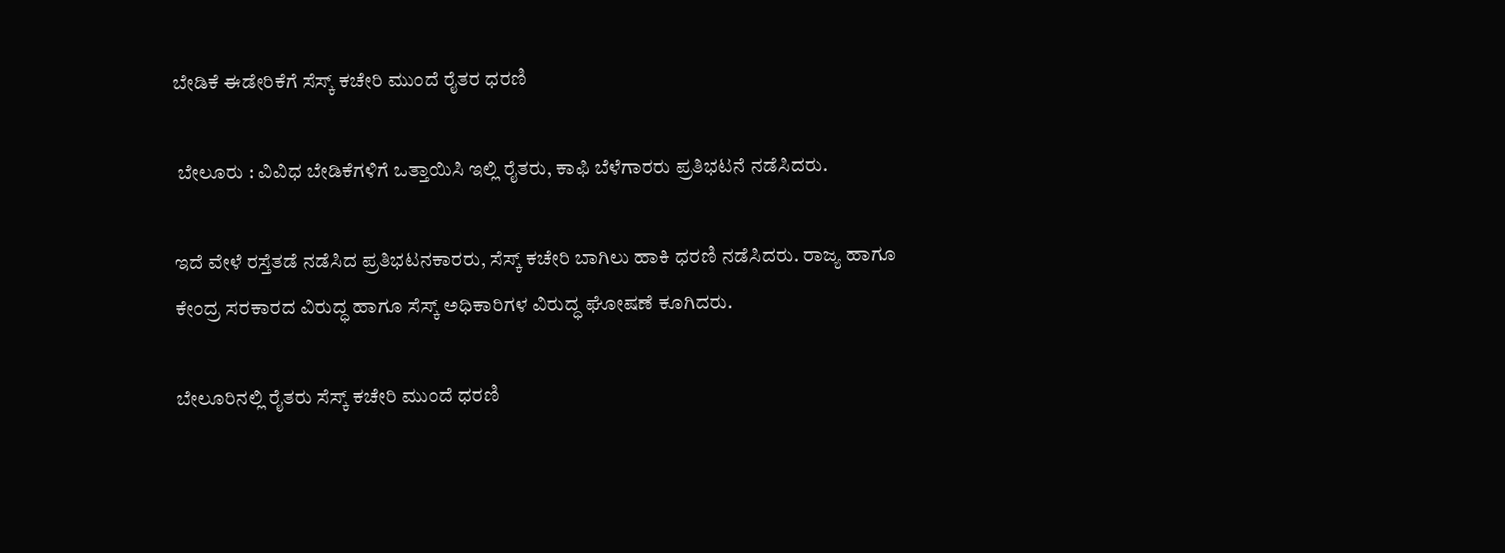ಬೇಡಿಕೆ ಈಡೇರಿಕೆಗೆ ಸೆಸ್ಕ್ ಕಚೇರಿ ಮುಂದೆ ರೈತರ ಧರಣಿ

 ಬೇಲೂರು : ವಿವಿಧ ಬೇಡಿಕೆಗಳಿಗೆ ಒತ್ತಾಯಿಸಿ ಇಲ್ಲಿ ರೈತರು, ಕಾಫಿ ಬೆಳೆಗಾರರು ಪ್ರತಿಭಟನೆ ನಡೆಸಿದರು.

ಇದೆ ವೇಳೆ ರಸ್ತೆತಡೆ ನಡೆಸಿದ ಪ್ರತಿಭಟನಕಾರರು, ಸೆಸ್ಕ್ ಕಚೇರಿ ಬಾಗಿಲು ಹಾಕಿ ಧರಣಿ ನಡೆಸಿದರು. ರಾಜ್ಯ ಹಾಗೂ ಕೇಂದ್ರ ಸರಕಾರದ ವಿರುದ್ಧ ಹಾಗೂ ಸೆಸ್ಕ್ ಅಧಿಕಾರಿಗಳ ವಿರುದ್ಧ ಘೋಷಣೆ ಕೂಗಿದರು.

ಬೇಲೂರಿನಲ್ಲಿ ರೈತರು ಸೆಸ್ಕ್ ಕಚೇರಿ ಮುಂದೆ ಧರಣಿ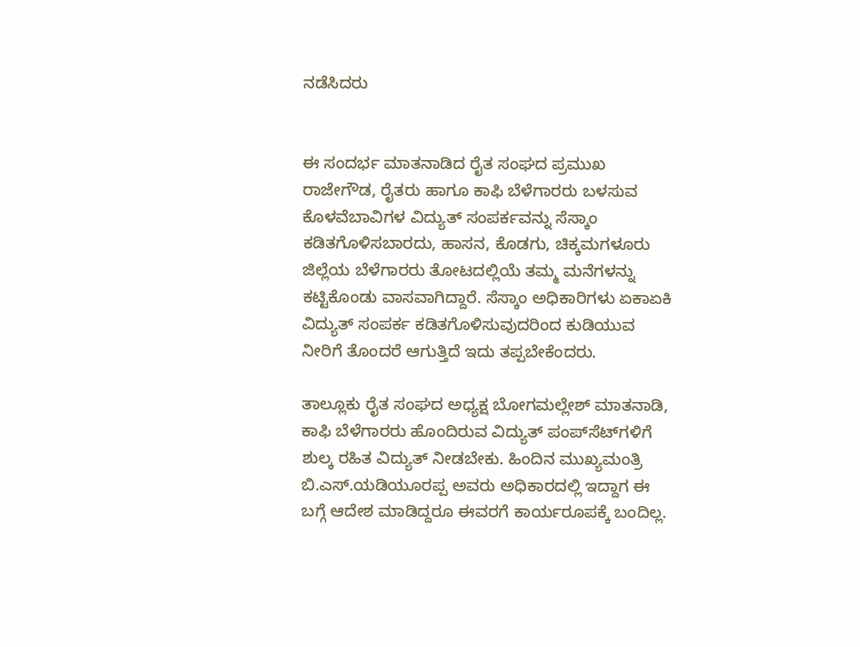ನಡೆಸಿದರು


ಈ ಸಂದರ್ಭ ಮಾತನಾಡಿದ ರೈತ ಸಂಘದ ಪ್ರಮುಖ ರಾಜೇಗೌಡ, ರೈತರು ಹಾಗೂ ಕಾಫಿ ಬೆಳೆಗಾರರು ಬಳಸುವ ಕೊಳವೆಬಾವಿಗಳ ವಿದ್ಯುತ್ ಸಂಪರ್ಕವನ್ನು ಸೆಸ್ಕಾಂ ಕಡಿತಗೊಳಿಸಬಾರದು, ಹಾಸನ, ಕೊಡಗು, ಚಿಕ್ಕಮಗಳೂರು ಜಿಲ್ಲೆಯ ಬೆಳೆಗಾರರು ತೋಟದಲ್ಲಿಯೆ ತಮ್ಮ ಮನೆಗಳನ್ನು ಕಟ್ಟಿಕೊಂಡು ವಾಸವಾಗಿದ್ದಾರೆ. ಸೆಸ್ಕಾಂ ಅಧಿಕಾರಿಗಳು ಏಕಾಏಕಿ ವಿದ್ಯುತ್ ಸಂಪರ್ಕ ಕಡಿತಗೊಳಿಸುವುದರಿಂದ ಕುಡಿಯುವ ನೀರಿಗೆ ತೊಂದರೆ ಆಗುತ್ತಿದೆ ಇದು ತಪ್ಪಬೇಕೆಂದರು.

ತಾಲ್ಲೂಕು ರೈತ ಸಂಘದ ಅಧ್ಯಕ್ಷ ಬೋಗಮಲ್ಲೇಶ್ ಮಾತನಾಡಿ, ಕಾಫಿ ಬೆಳೆಗಾರರು ಹೊಂದಿರುವ ವಿದ್ಯುತ್ ಪಂಪ್‌ಸೆಟ್‌ಗಳಿಗೆ ಶುಲ್ಕ ರಹಿತ ವಿದ್ಯುತ್ ನೀಡಬೇಕು. ಹಿಂದಿನ ಮುಖ್ಯಮಂತ್ರಿ ಬಿ.ಎಸ್.ಯಡಿಯೂರಪ್ಪ ಅವರು ಅಧಿಕಾರದಲ್ಲಿ ಇದ್ದಾಗ ಈ ಬಗ್ಗೆ ಆದೇಶ ಮಾಡಿದ್ದರೂ ಈವರಗೆ ಕಾರ್ಯರೂಪಕ್ಕೆ ಬಂದಿಲ್ಲ.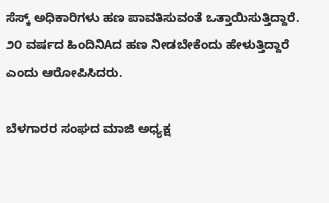ಸೆಸ್ಕ್ ಅಧಿಕಾರಿಗಳು ಹಣ ಪಾವತಿಸುವಂತೆ ಒತ್ತಾಯಿಸುತ್ತಿದ್ದಾರೆ. ೨೦ ವರ್ಷದ ಹಿಂದಿನಿAದ ಹಣ ನೀಡಬೇಕೆಂದು ಹೇಳುತ್ತಿದ್ದಾರೆ ಎಂದು ಆರೋಪಿಸಿದರು.

ಬೆಳಗಾರರ ಸಂಘದ ಮಾಜಿ ಅಧ್ಯಕ್ಷ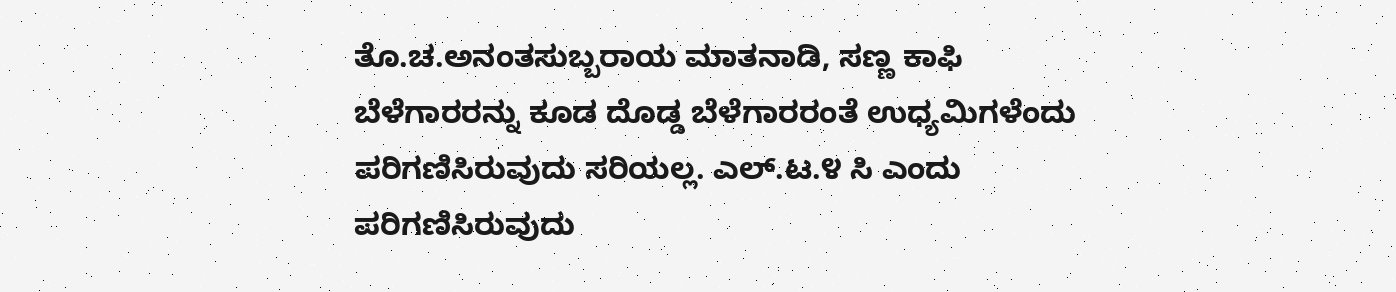ತೊ.ಚ.ಅನಂತಸುಬ್ಬರಾಯ ಮಾತನಾಡಿ, ಸಣ್ಣ ಕಾಫಿ ಬೆಳೆಗಾರರನ್ನು ಕೂಡ ದೊಡ್ಡ ಬೆಳೆಗಾರರಂತೆ ಉಧ್ಯಮಿಗಳೆಂದು ಪರಿಗಣಿಸಿರುವುದು ಸರಿಯಲ್ಲ. ಎಲ್.ಟ.೪ ಸಿ ಎಂದು ಪರಿಗಣಿಸಿರುವುದು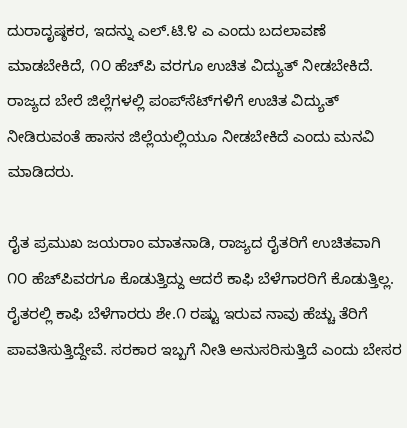ದುರಾದೃಷ್ಠಕರ, ಇದನ್ನು ಎಲ್.ಟಿ.೪ ಎ ಎಂದು ಬದಲಾವಣೆ ಮಾಡಬೇಕಿದೆ, ೧೦ ಹೆಚ್‌ಪಿ ವರಗೂ ಉಚಿತ ವಿದ್ಯುತ್ ನೀಡಬೇಕಿದೆ. ರಾಜ್ಯದ ಬೇರೆ ಜಿಲ್ಲೆಗಳಲ್ಲಿ ಪಂಪ್‌ಸೆಟ್‌ಗಳಿಗೆ ಉಚಿತ ವಿದ್ಯುತ್ ನೀಡಿರುವಂತೆ ಹಾಸನ ಜಿಲ್ಲೆಯಲ್ಲಿಯೂ ನೀಡಬೇಕಿದೆ ಎಂದು ಮನವಿ ಮಾಡಿದರು.

ರೈತ ಪ್ರಮುಖ ಜಯರಾಂ ಮಾತನಾಡಿ, ರಾಜ್ಯದ ರೈತರಿಗೆ ಉಚಿತವಾಗಿ ೧೦ ಹೆಚ್‌ಪಿವರಗೂ ಕೊಡುತ್ತಿದ್ದು ಆದರೆ ಕಾಫಿ ಬೆಳೆಗಾರರಿಗೆ ಕೊಡುತ್ತಿಲ್ಲ. ರೈತರಲ್ಲಿ ಕಾಫಿ ಬೆಳೆಗಾರರು ಶೇ.೧ ರಷ್ಟು ಇರುವ ನಾವು ಹೆಚ್ಚು ತೆರಿಗೆ ಪಾವತಿಸುತ್ತಿದ್ದೇವೆ. ಸರಕಾರ ಇಬ್ಬಗೆ ನೀತಿ ಅನುಸರಿಸುತ್ತಿದೆ ಎಂದು ಬೇಸರ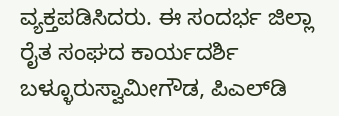ವ್ಯಕ್ತಪಡಿಸಿದರು. ಈ ಸಂದರ್ಭ ಜಿಲ್ಲಾ ರೈತ ಸಂಘದ ಕಾರ್ಯದರ್ಶಿ ಬಳ್ಳೂರುಸ್ವಾಮೀಗೌಡ, ಪಿಎಲ್‌ಡಿ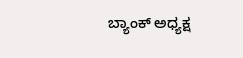ಬ್ಯಾಂಕ್ ಅಧ್ಯಕ್ಷ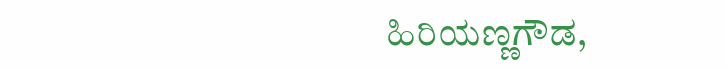ಹಿರಿಯಣ್ಣಗೌಡ,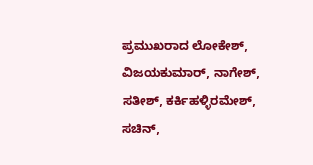ಪ್ರಮುಖರಾದ ಲೋಕೇಶ್, ವಿಜಯಕುಮಾರ್, ನಾಗೇಶ್, ಸತೀಶ್, ಕರ್ಕಿಹಳ್ಳಿರಮೇಶ್, ಸಚಿನ್,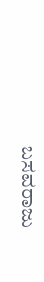ಬಸವರಾಜು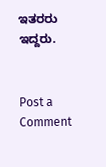ಇತರರು ಇದ್ದರು.


Post a Comment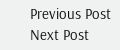Previous Post Next Post